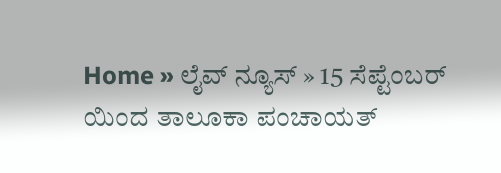Home » ಲೈವ್ ನ್ಯೂಸ್ » 15 ಸೆಪ್ಟೆಂಬರ್ ಯಿಂದ ತಾಲೂಕಾ ಪಂಚಾಯತ್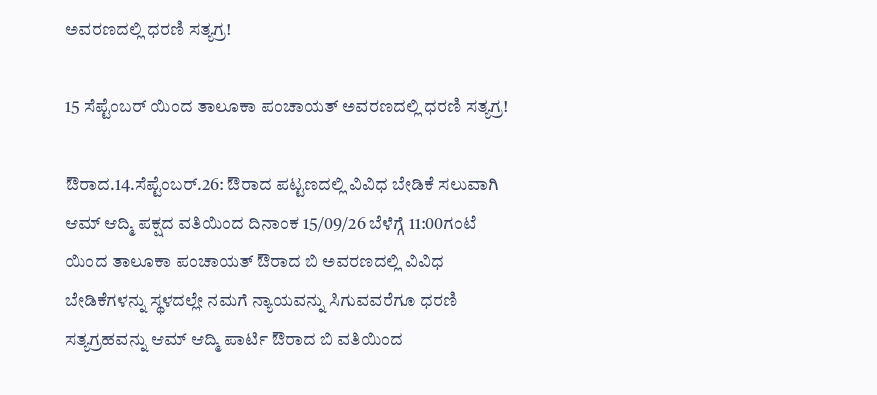ಅವರಣದಲ್ಲಿ ಧರಣಿ ಸತ್ಯಗ್ರ!

15 ಸೆಪ್ಟೆಂಬರ್ ಯಿಂದ ತಾಲೂಕಾ ಪಂಚಾಯತ್ ಅವರಣದಲ್ಲಿ ಧರಣಿ ಸತ್ಯಗ್ರ!

ಔರಾದ.14.ಸೆಪ್ಟೆಂಬರ್.26: ಔರಾದ ಪಟ್ಟಣದಲ್ಲಿ ವಿವಿಧ ಬೇಡಿಕೆ ಸಲುವಾಗಿ ಆಮ್ ಆದ್ಮಿ ಪಕ್ಷದ ವತಿಯಿಂದ ದಿನಾಂಕ 15/09/26 ಬೆಳೆಗ್ಗೆ 11:00ಗಂಟೆ ಯಿಂದ ತಾಲೂಕಾ ಪಂಚಾಯತ್ ಔರಾದ ಬಿ ಅವರಣದಲ್ಲಿ ವಿವಿಧ ಬೇಡಿಕೆಗಳನ್ನು ಸ್ಥಳದಲ್ಲೇ ನಮಗೆ ನ್ಯಾಯವನ್ನು ಸಿಗುವವರೆಗೂ ಧರಣಿ ಸತ್ಯಗ್ರಹವನ್ನು ಆಮ್ ಆದ್ಮಿ ಪಾರ್ಟಿ ಔರಾದ ಬಿ ವತಿಯಿಂದ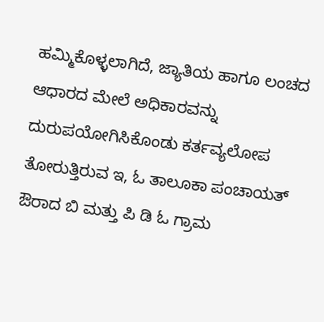ಹಮ್ಮಿಕೊಳ್ಳಲಾಗಿದೆ, ಜ್ಯಾತಿಯ ಹಾಗೂ ಲಂಚದ ಆಧಾರದ ಮೇಲೆ ಅಧಿಕಾರವನ್ನು ದುರುಪಯೋಗಿಸಿಕೊಂಡು ಕರ್ತವ್ಯಲೋಪ ತೋರುತ್ತಿರುವ ಇ, ಓ ತಾಲೂಕಾ ಪಂಚಾಯತ್ ಔರಾದ ಬಿ ಮತ್ತು ಪಿ ಡಿ ಓ ಗ್ರಾಮ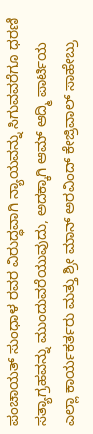ಪಂಚಾಯತ್ ಸುಂಧಾಳ ರವರ ವಿರುದ್ಧವಾಗಿ ನ್ಯಾಯವನ್ನು ಸಿಗುವವರೆಗೂ ಧರಣಿ ಸತ್ಯಾಗ್ರಹವನ್ನು ಮುಂದುವರೆಯುವುದು, ಅದಕ್ಕಾಗಿ ಆಮ್ ಆದ್ಮಿ ಪಾರ್ಟಿಯ ಎಲ್ಲಾ ಕಾರ್ಯಕರ್ತರು ಮತ್ತು ಶ್ರೀ ಮಾನ್ ಅರವಿಂದ್ ಕೇಜ್ರಿವಾಲ್ ಸಾಹೇಬ್ರು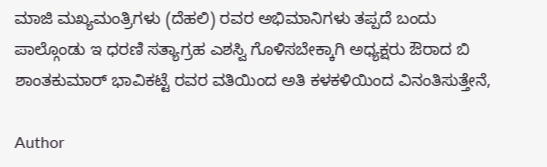ಮಾಜಿ ಮಖ್ಯಮಂತ್ರಿಗಳು (ದೆಹಲಿ) ರವರ ಅಭಿಮಾನಿಗಳು ತಪ್ಪದೆ ಬಂದು ಪಾಲ್ಗೊಂಡು ಇ ಧರಣಿ ಸತ್ಯಾಗ್ರಹ ಎಶಸ್ವಿ ಗೊಳಿಸಬೇಕ್ಕಾಗಿ ಅಧ್ಯಕ್ಷರು ಔರಾದ ಬಿ ಶಾಂತಕುಮಾರ್ ಭಾವಿಕಟ್ಟೆ ರವರ ವತಿಯಿಂದ ಅತಿ ಕಳಕಳಿಯಿಂದ ವಿನಂತಿಸುತ್ತೇನೆ,

Author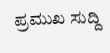ಪ್ರಮುಖ ಸುದ್ದಿ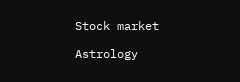Stock market

Astrology